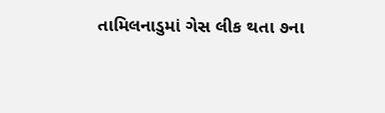તામિલનાડુમાં ગેસ લીક થતા ૭ના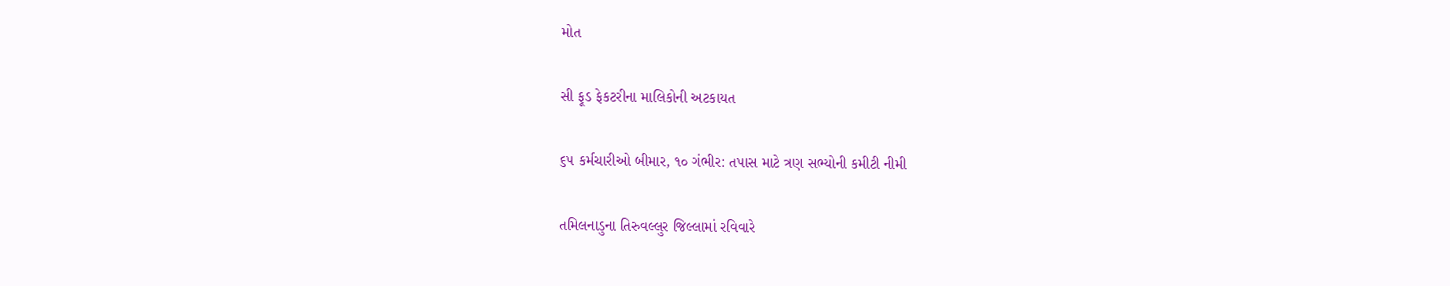મોત

સી ફૂડ ફેકટરીના માલિકોની અટકાયત

૬૫ કર્મચારીઓ બીમાર, ૧૦ ગંભીર: તપાસ માટે ત્રણ સભ્યોની કમીટી નીમી

તમિલનાડુના તિરુવલ્લુર જિલ્લામાં રવિવારે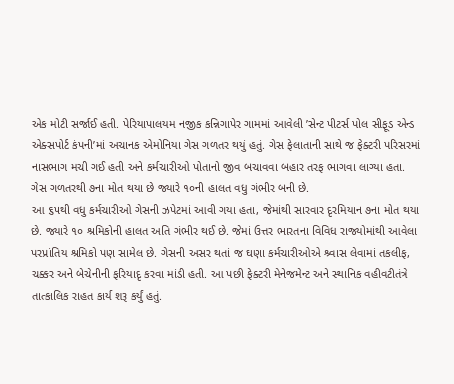એક મોટી સર્જાઈ હતી. પેરિયાપાલયમ નજીક કન્નિગાપેર ગામમાં આવેલી ’સેન્ટ પીટર્સ પોલ સીફૂડ એન્ડ એક્સપોર્ટ કંપની’માં અચાનક એમોનિયા ગેસ ગળતર થયું હતું. ગેસ ફેલાતાની સાથે જ ફેક્ટરી પરિસરમાં નાસભાગ મચી ગઈ હતી અને કર્મચારીઓ પોતાનો જીવ બચાવવા બહાર તરફ ભાગવા લાગ્યા હતા. ગેસ ગળતરથી ૭ના મોત થયા છે જ્યારે ૧૦ની હાલત વધુ ગંભીર બની છે.
આ ૬૫થી વધુ કર્મચારીઓ ગેસની ઝપેટમાં આવી ગયા હતા, જેમાંથી સારવાર દૃરમિયાન ૭ના મોત થયા છે. જ્યારે ૧૦ શ્રમિકોની હાલત અતિ ગંભીર થઈ છે. જેમાં ઉત્તર ભારતના વિવિધ રાજ્યોમાંથી આવેલા પરપ્રાંતિય શ્રમિકો પણ સામેલ છે. ગેસની અસર થતાં જ ઘણા કર્મચારીઓએ શ્ર્વાસ લેવામાં તકલીફ, ચક્કર અને બેચેનીની ફરિયાદૃ કરવા માંડી હતી. આ પછી ફેક્ટરી મેનેજમેન્ટ અને સ્થાનિક વહીવટીતંત્રે તાત્કાલિક રાહત કાર્ય શરૂ કર્યું હતું.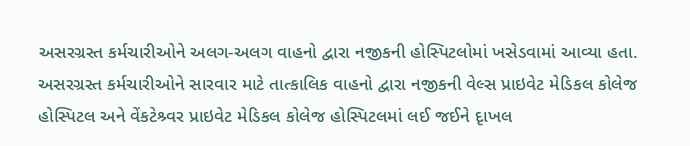અસરગ્રસ્ત કર્મચારીઓને અલગ-અલગ વાહનો દ્વારા નજીકની હોસ્પિટલોમાં ખસેડવામાં આવ્યા હતા.
અસરગ્રસ્ત કર્મચારીઓને સારવાર માટે તાત્કાલિક વાહનો દ્વારા નજીકની વેલ્સ પ્રાઇવેટ મેડિકલ કોલેજ હોસ્પિટલ અને વેંકટેશ્ર્વર પ્રાઇવેટ મેડિકલ કોલેજ હોસ્પિટલમાં લઈ જઈને દૃાખલ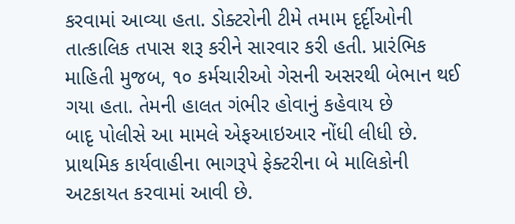કરવામાં આવ્યા હતા. ડોક્ટરોની ટીમે તમામ દૃર્દૃીઓની તાત્કાલિક તપાસ શરૂ કરીને સારવાર કરી હતી. પ્રારંભિક માહિતી મુજબ, ૧૦ કર્મચારીઓ ગેસની અસરથી બેભાન થઈ ગયા હતા. તેમની હાલત ગંભીર હોવાનું કહેવાય છે
બાદૃ પોલીસે આ મામલે એફઆઇઆર નોંધી લીધી છે. પ્રાથમિક કાર્યવાહીના ભાગરૂપે ફેક્ટરીના બે માલિકોની અટકાયત કરવામાં આવી છે.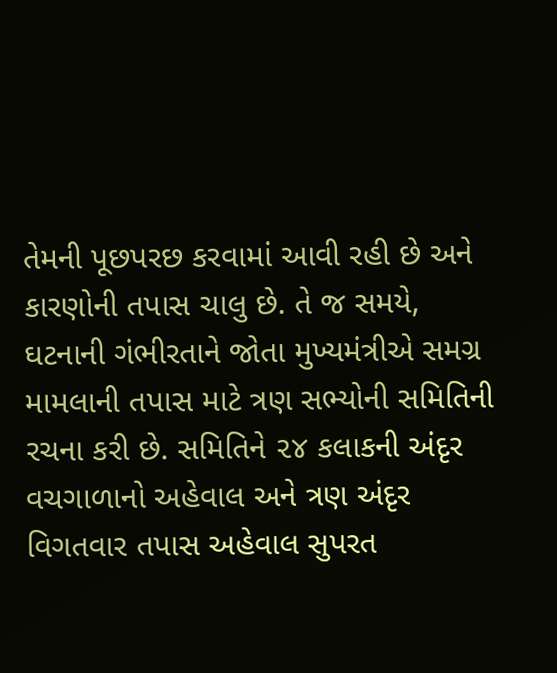તેમની પૂછપરછ કરવામાં આવી રહી છે અને કારણોની તપાસ ચાલુ છે. તે જ સમયે, ઘટનાની ગંભીરતાને જોતા મુખ્યમંત્રીએ સમગ્ર મામલાની તપાસ માટે ત્રણ સભ્યોની સમિતિની રચના કરી છે. સમિતિને ૨૪ કલાકની અંદૃર વચગાળાનો અહેવાલ અને ત્રણ અંદૃર વિગતવાર તપાસ અહેવાલ સુપરત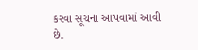કરવા સૂચના આપવામાં આવી છે.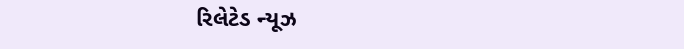રિલેટેડ ન્યૂઝ